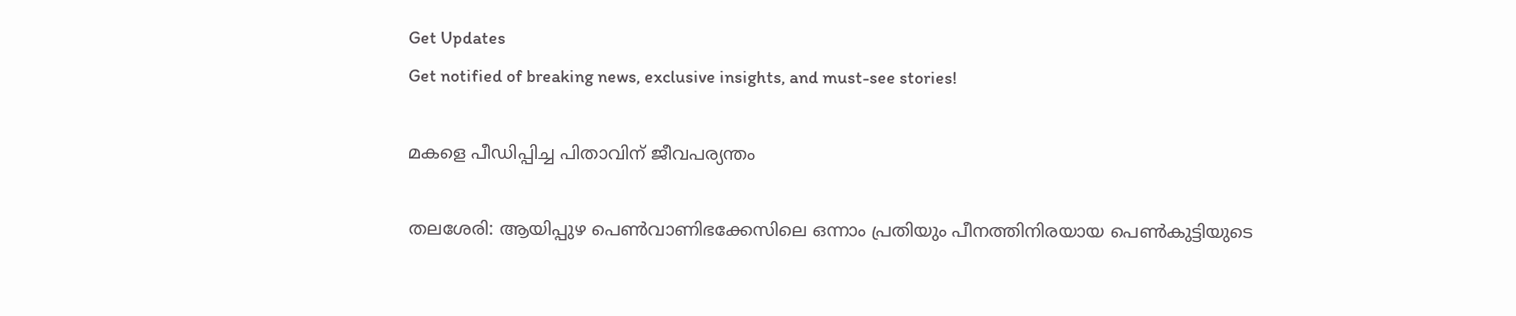Get Updates
Get notified of breaking news, exclusive insights, and must-see stories!

മകളെ പീഡിപ്പിച്ച പിതാവിന്‌ ജീവപര്യന്തം

തലശേരി: ആയിപ്പുഴ പെണ്‍വാണിഭക്കേസിലെ ഒന്നാം പ്രതിയും പീനത്തിനിരയായ പെണ്‍കുട്ടിയുടെ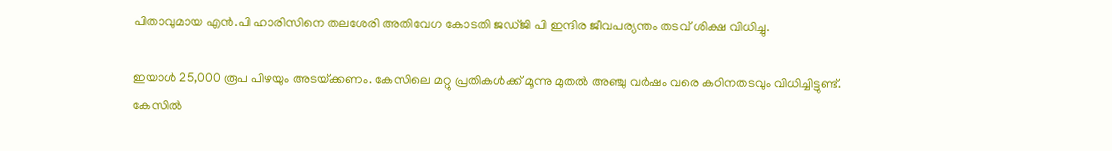പിതാവുമായ എന്‍.പി ഹാരിസിനെ തലശേരി അതിവേഗ കോടതി ജഡ്‌ജി പി ഇന്ദിര ജീവപര്യന്തം തടവ്‌ ശിക്ഷ വിധിച്ചു.

ഇയാള്‍ 25,000 രൂപ പിഴയും അടയ്‌ക്കണം. കേസിലെ മറ്റു പ്രതികള്‍ക്ക്‌ മൂന്നു മുതല്‍ അഞ്ചു വര്‍ഷം വരെ കഠിനതടവും വിധിച്ചിട്ടുണ്ട്‌. കേസില്‍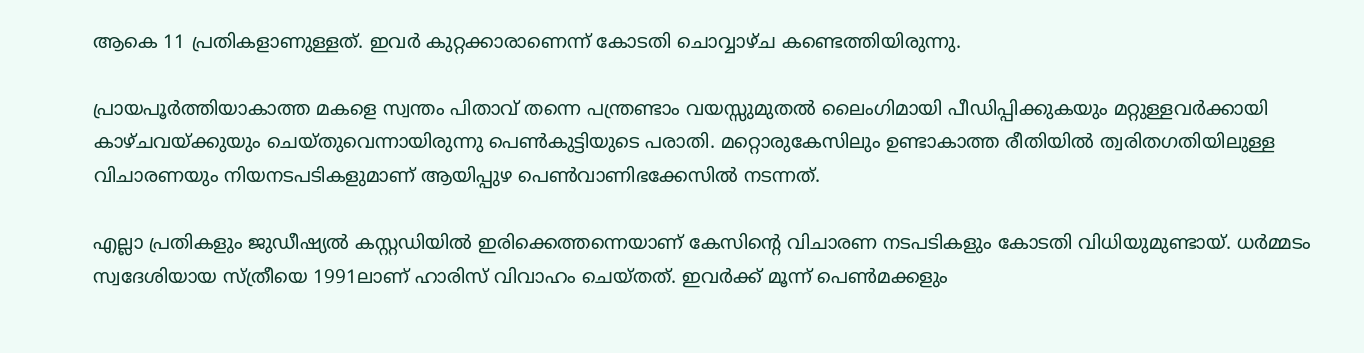ആകെ 11 പ്രതികളാണുള്ളത്‌. ഇവര്‍ കുറ്റക്കാരാണെന്ന്‌ കോടതി ചൊവ്വാഴ്‌ച കണ്ടെത്തിയിരുന്നു.

പ്രായപൂര്‍ത്തിയാകാത്ത മകളെ സ്വന്തം പിതാവ്‌ തന്നെ പന്ത്രണ്ടാം വയസ്സുമുതല്‍ ലൈംഗിമായി പീഡിപ്പിക്കുകയും മറ്റുള്ളവര്‍ക്കായി കാഴ്‌ചവയ്‌ക്കുയും ചെയ്‌തുവെന്നായിരുന്നു പെണ്‍കുട്ടിയുടെ പരാതി. മറ്റൊരുകേസിലും ഉണ്ടാകാത്ത രീതിയില്‍ ത്വരിതഗതിയിലുള്ള വിചാരണയും നിയനടപടികളുമാണ്‌ ആയിപ്പുഴ പെണ്‍വാണിഭക്കേസില്‍ നടന്നത്‌.

എല്ലാ പ്രതികളും ജുഡീഷ്യല്‍ കസ്റ്റഡിയില്‍ ഇരിക്കെത്തന്നെയാണ്‌ കേസിന്റെ വിചാരണ നടപടികളും കോടതി വിധിയുമുണ്ടായ്‌. ധര്‍മ്മടം സ്വദേശിയായ സ്‌ത്രീയെ 1991ലാണ്‌ ഹാരിസ്‌ വിവാഹം ചെയ്‌തത്‌. ഇവര്‍ക്ക്‌ മൂന്ന്‌ പെണ്‍മക്കളും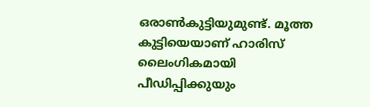ഒരാണ്‍കുട്ടിയുമുണ്ട്‌. മൂത്ത കുട്ടിയെയാണ്‌ ഹാരിസ്‌ ലൈംഗികമായി പീഡിപ്പിക്കുയും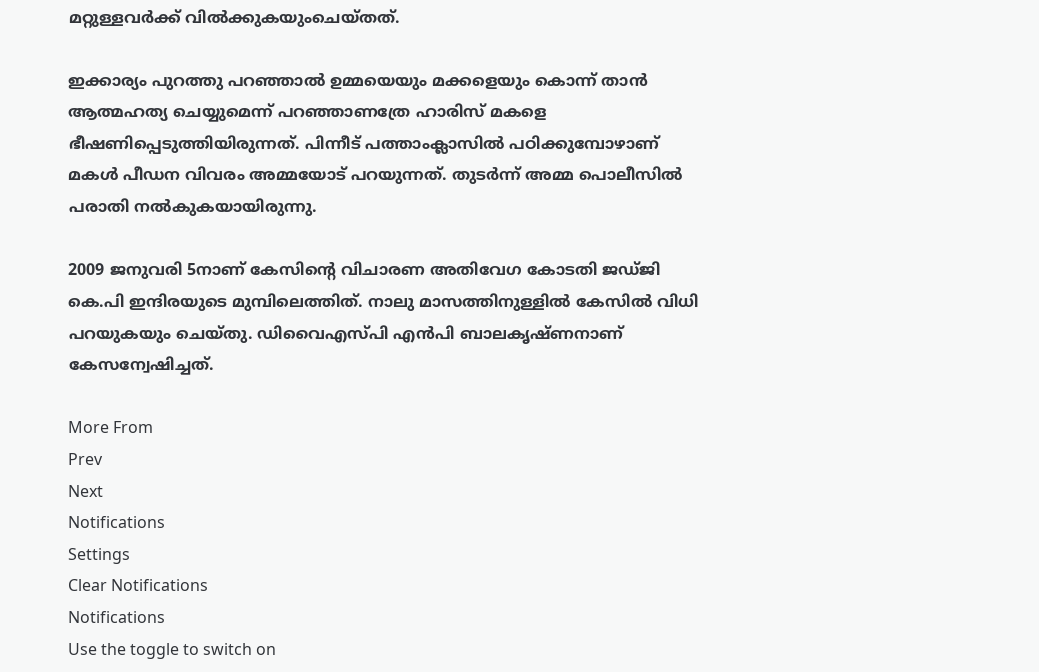മറ്റുള്ളവര്‍ക്ക്‌ വില്‍ക്കുകയുംചെയ്‌തത്‌.

ഇക്കാര്യം പുറത്തു പറഞ്ഞാല്‍ ഉമ്മയെയും മക്കളെയും കൊന്ന്‌ താന്‍ ആത്മഹത്യ ചെയ്യുമെന്ന്‌ പറഞ്ഞാണത്രേ ഹാരിസ്‌ മകളെ ഭീഷണിപ്പെടുത്തിയിരുന്നത്‌. പിന്നീട്‌ പത്താംക്ലാസില്‍ പഠിക്കുമ്പോഴാണ്‌ മകള്‍ പീഡന വിവരം അമ്മയോട്‌ പറയുന്നത്‌. തുടര്‍ന്ന്‌ അമ്മ പൊലീസില്‍ പരാതി നല്‍കുകയായിരുന്നു.

2009 ജനുവരി 5നാണ്‌ കേസിന്റെ വിചാരണ അതിവേഗ കോടതി ജഡ്‌ജി കെ.പി ഇന്ദിരയുടെ മുമ്പിലെത്തിത്‌. നാലു മാസത്തിനുള്ളില്‍ കേസില്‍ വിധി പറയുകയും ചെയ്‌തു. ഡിവൈഎസ്‌പി എന്‍പി ബാലകൃഷ്‌ണനാണ്‌ കേസന്വേഷിച്ചത്‌.

More From
Prev
Next
Notifications
Settings
Clear Notifications
Notifications
Use the toggle to switch on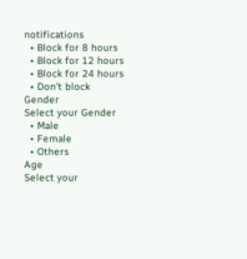notifications
  • Block for 8 hours
  • Block for 12 hours
  • Block for 24 hours
  • Don't block
Gender
Select your Gender
  • Male
  • Female
  • Others
Age
Select your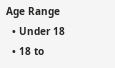Age Range
  • Under 18
  • 18 to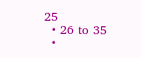25
  • 26 to 35
  •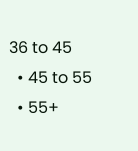36 to 45
  • 45 to 55
  • 55+